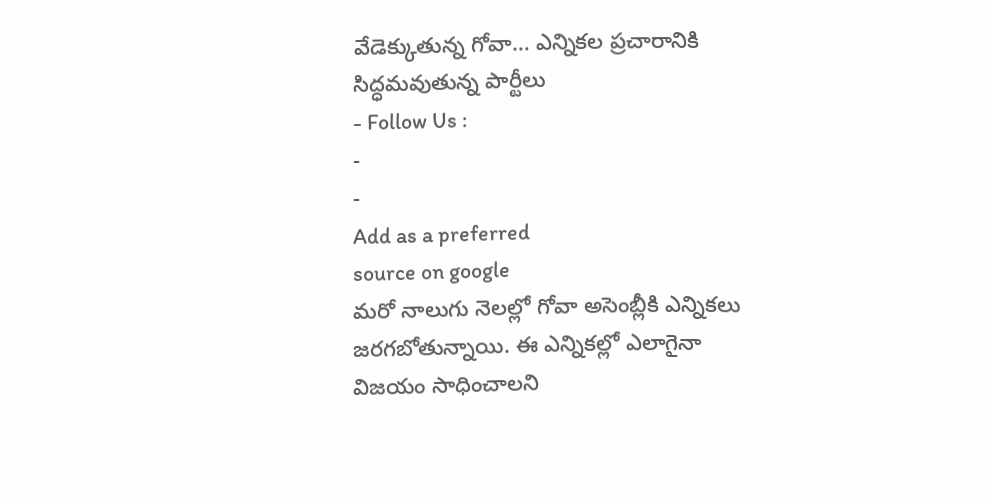వేడెక్కుతున్న గోవా… ఎన్నికల ప్రచారానికి సిద్ధమవుతున్న పార్టీలు
- Follow Us :
-
-
Add as a preferred
source on google
మరో నాలుగు నెలల్లో గోవా అసెంబ్లీకి ఎన్నికలు జరగబోతున్నాయి. ఈ ఎన్నికల్లో ఎలాగైనా విజయం సాధించాలని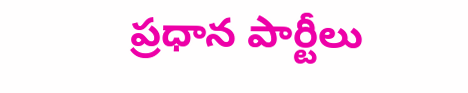ప్రధాన పార్టీలు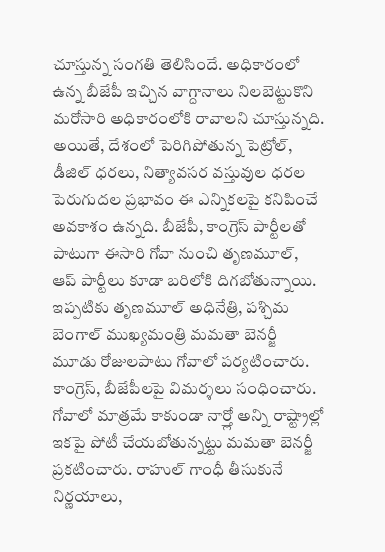చూస్తున్న సంగతి తెలిసిందే. అధికారంలో ఉన్న బీజేపీ ఇచ్చిన వాగ్దానాలు నిలబెట్టుకొని మరోసారి అధికారంలోకి రావాలని చూస్తున్నది. అయితే, దేశంలో పెరిగిపోతున్న పెట్రోల్, డీజిల్ ధరలు, నిత్యావసర వస్తువుల ధరల పెరుగుదల ప్రభావం ఈ ఎన్నికలపై కనిపించే అవకాశం ఉన్నది. బీజేపీ, కాంగ్రెస్ పార్టీలతో పాటుగా ఈసారి గోవా నుంచి తృణమూల్, ఆప్ పార్టీలు కూడా బరిలోకి దిగబోతున్నాయి. ఇప్పటికు తృణమూల్ అధినేత్రి, పశ్చిమ బెంగాల్ ముఖ్యమంత్రి మమతా బెనర్జీ మూడు రోజులపాటు గోవాలో పర్యటించారు. కాంగ్రెస్, బీజేపీలపై విమర్శలు సంధించారు. గోవాలో మాత్రమే కాకుండా నార్త్లో అన్ని రాష్ట్రాల్లో ఇకపై పోటీ చేయబోతున్నట్టు మమతా బెనర్జీ ప్రకటించారు. రాహుల్ గాంధీ తీసుకునే నిర్ణయాలు,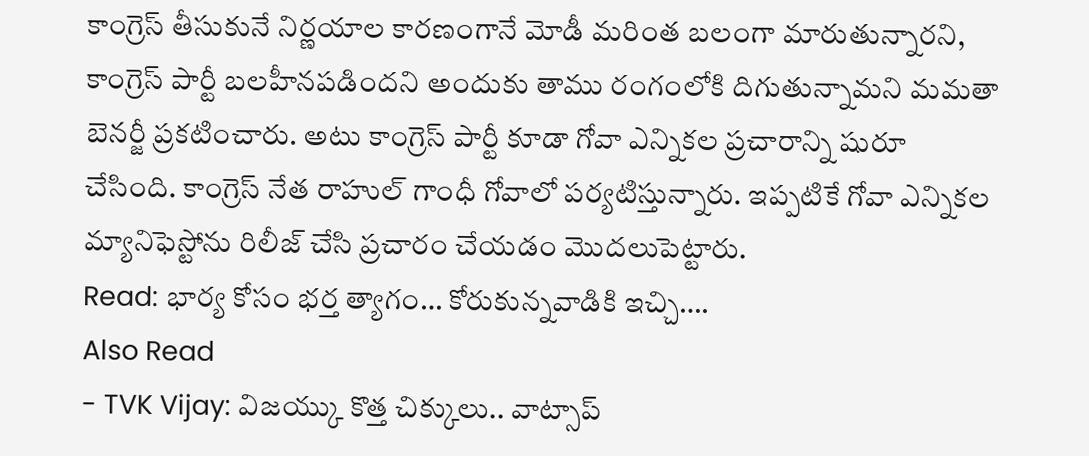కాంగ్రెస్ తీసుకునే నిర్ణయాల కారణంగానే మోడీ మరింత బలంగా మారుతున్నారని, కాంగ్రెస్ పార్టీ బలహీనపడిందని అందుకు తాము రంగంలోకి దిగుతున్నామని మమతా బెనర్జీ ప్రకటించారు. అటు కాంగ్రెస్ పార్టీ కూడా గోవా ఎన్నికల ప్రచారాన్ని షురూ చేసింది. కాంగ్రెస్ నేత రాహుల్ గాంధీ గోవాలో పర్యటిస్తున్నారు. ఇప్పటికే గోవా ఎన్నికల మ్యానిఫెస్టోను రిలీజ్ చేసి ప్రచారం చేయడం మొదలుపెట్టారు.
Read: భార్య కోసం భర్త త్యాగం… కోరుకున్నవాడికి ఇచ్చి….
Also Read
- TVK Vijay: విజయ్కు కొత్త చిక్కులు.. వాట్సాప్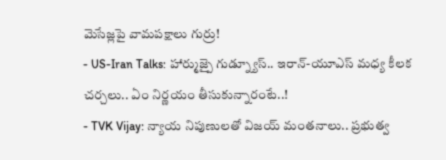మెసేజ్లపై వామపక్షాలు గుర్రు!
- US-Iran Talks: హార్ముజ్పై గుడ్న్యూస్.. ఇరాన్-యూఎస్ మధ్య కీలక చర్చలు.. ఏం నిర్ణయం తీసుకున్నారంటే..!
- TVK Vijay: న్యాయ నిపుణులతో విజయ్ మంతనాలు.. ప్రభుత్వ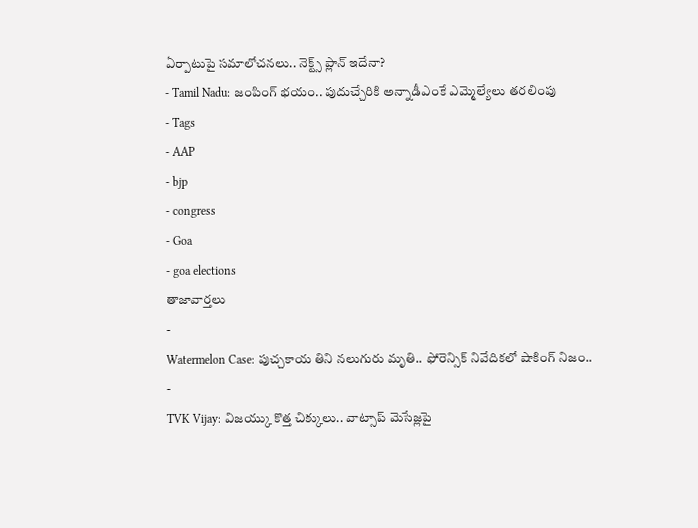ఏర్పాటుపై సమాలోచనలు.. నెక్ట్స్ ప్లాన్ ఇదేనా?
- Tamil Nadu: జంపింగ్ భయం.. పుదుచ్చేరికి అన్నాడీఎంకే ఎమ్మెల్యేలు తరలింపు
- Tags
- AAP
- bjp
- congress
- Goa
- goa elections
తాజావార్తలు
-
Watermelon Case: పుచ్చకాయ తిని నలుగురు మృతి.. ఫోరెన్సిక్ నివేదికలో షాకింగ్ నిజం..
-
TVK Vijay: విజయ్కు కొత్త చిక్కులు.. వాట్సాప్ మెసేజ్లపై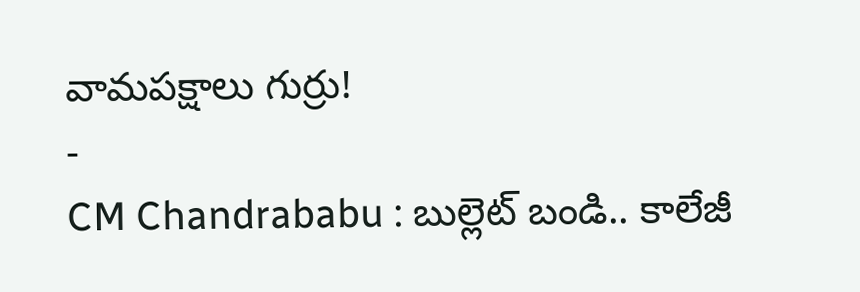వామపక్షాలు గుర్రు!
-
CM Chandrababu : బుల్లెట్ బండి.. కాలేజీ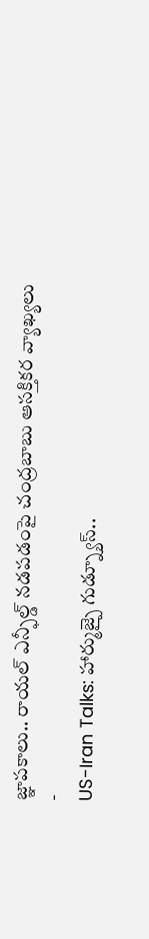జ్ఞాపకాలు.. రాయల్ ఎన్ఫీల్డ్ నడపడంపై చంద్రబాబు ఆసక్తికర వ్యాఖ్యలు
-
US-Iran Talks: హార్ముజ్పై గుడ్న్యూస్..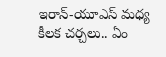ఇరాన్-యూఎస్ మధ్య కీలక చర్చలు.. ఏం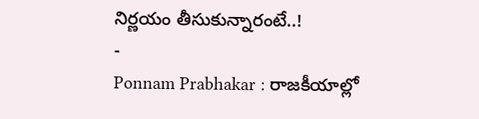నిర్ణయం తీసుకున్నారంటే..!
-
Ponnam Prabhakar : రాజకీయాల్లో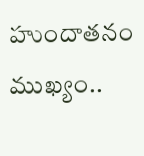హుందాతనం ముఖ్యం..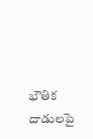భౌతిక దాడులపై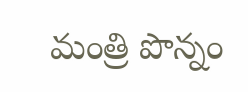మంత్రి పొన్నం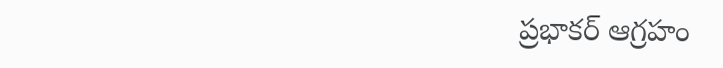ప్రభాకర్ ఆగ్రహం